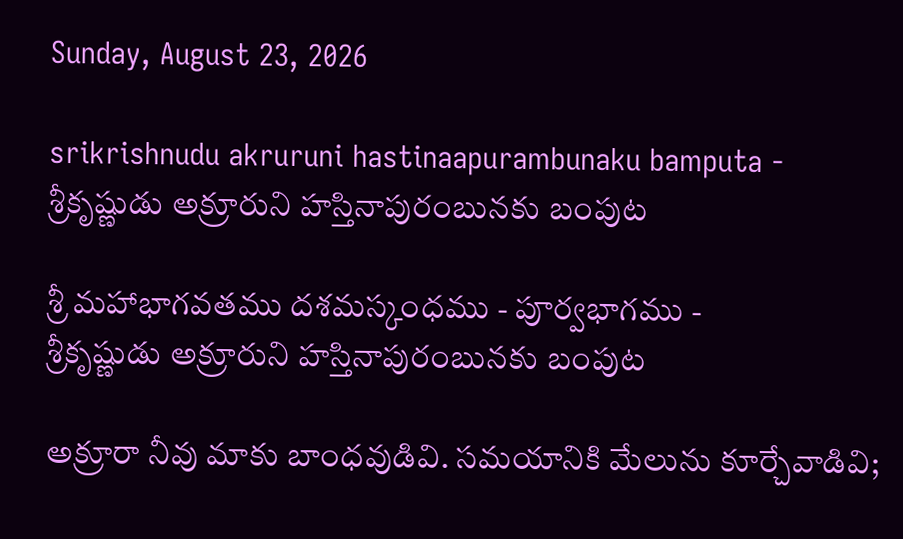Sunday, August 23, 2026

srikrishnudu akruruni hastinaapurambunaku bamputa - శ్రీకృష్ణుడు అక్రూరుని హస్తినాపురంబునకు బంపుట

శ్రీ మహాభాగవతము దశమస్కంధము - పూర్వభాగము -
శ్రీకృష్ణుడు అక్రూరుని హస్తినాపురంబునకు బంపుట

అక్రూరా నీవు మాకు బాంధవుడివి. సమయానికి మేలును కూర్చేవాడివి;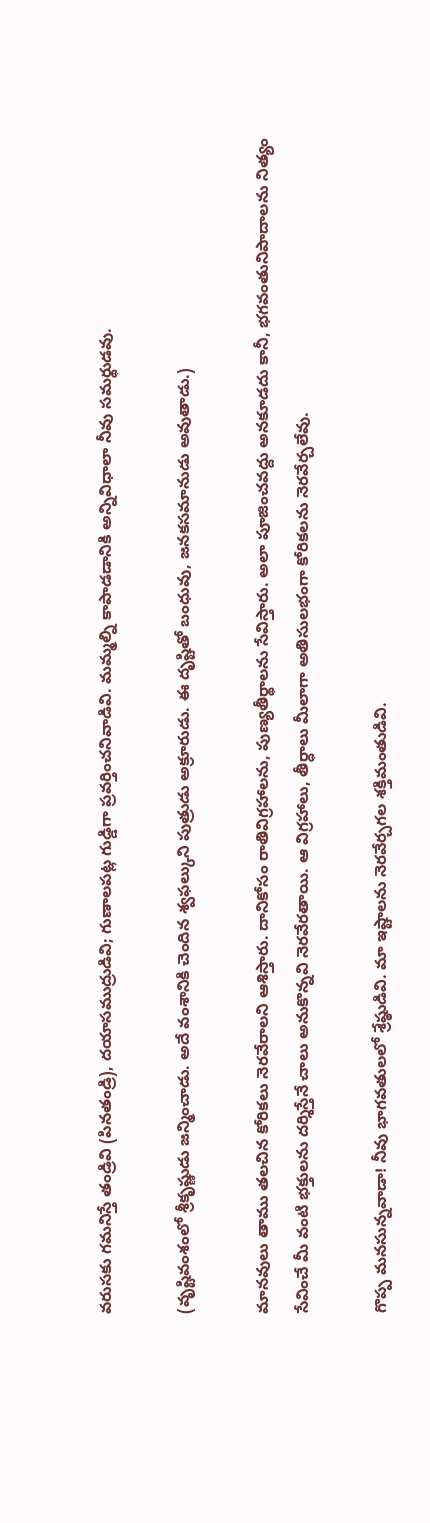వరుసకు గమనిస్తే తండ్రివి (పినతండ్రి), దయాసముద్రుడివి; గుణాలపట్ల గుడ్డిగా ప్రవర్తించనివాడివి. మమ్మల్ని కాపాడడానికి అన్నివిధాలా నీవు సమర్థుడవు.

(వృష్టివంశంలో శ్రీకృష్ణుడు జన్మించాడు. అదే వంశానికి చెందిన శ్వఫల్కుని పుత్రుడు అక్రూరుడు. ఈ దృష్టితో బంధువు, జనకసమానుడు అవుతాడు.)

మానవులు తాము తలచిన కోరికలు నెరవేరాలని ఆశిస్తారు. దానికోసం రాతివిగ్రహాలను, పుణ్యతీర్థాలను సేవిస్తారు. అలా పూజించవద్దు అనకూడదు కానీ, భగవంతునిపాదాలను నిత్యం సేవించే మీ వంటి భక్తులను దర్శిస్తేనే చాలు అనుకొన్నవి నెరవేరతాయి. ఆ విగ్రహాలు, తీర్ధాలు మీలాగా అతిసులభంగా కోరికలను నెరవేర్చలేవు.

గొప్ప మనసున్నవాడా! నీవు భాగవతులలో శ్రేష్ఠుడివి. మా ఇష్టాలను నెరవేర్చగల శక్తిమంతుడివి.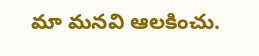మా మనవి ఆలకించు.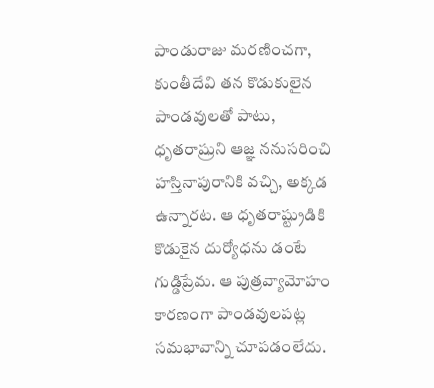పాండురాజు మరణించగా, కుంతీదేవి తన కొడుకులైన పాండవులతో పాటు, ధృతరాష్రుని ఆజ్ఞ ననుసరించి హస్తినాపురానికి వచ్చి, అక్కడ ఉన్నారట. ఆ ధృతరాష్ట్రుడికి కొడుకైన దుర్యోధను డంటే గుడ్డిప్రేమ. ఆ పుత్రవ్యామోహం కారణంగా పాండవులపట్ల సమభావాన్ని చూపడంలేదు.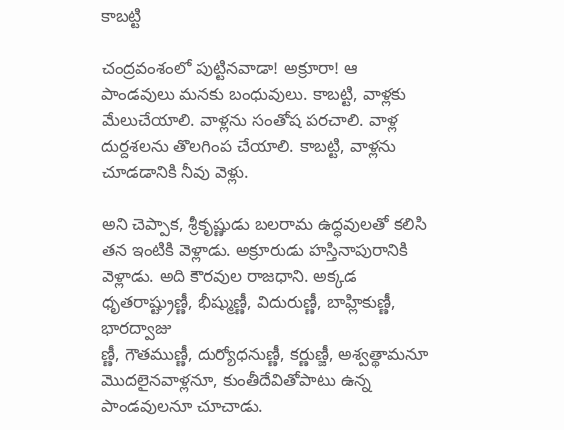కాబట్టి

చంద్రవంశంలో పుట్టినవాడా! అక్రూరా! ఆ పాండవులు మనకు బంధువులు. కాబట్టి, వాళ్లకు మేలుచేయాలి. వాళ్లను సంతోష పరచాలి. వాళ్ల దుర్దశలను తొలగింప చేయాలి. కాబట్టి, వాళ్లను చూడడానికి నీవు వెళ్లు.

అని చెప్పాక, శ్రీకృష్ణుడు బలరామ ఉద్ధవులతో కలిసి తన ఇంటికి వెళ్లాడు. అక్రూరుడు హస్తినాపురానికి వెళ్లాడు. అది కౌరవుల రాజధాని. అక్కడ ధృతరాష్ట్రుణ్ణీ, భీష్ముణ్ణీ, విదురుణ్ణీ, బాహ్లికుణ్ణీ, భారద్వాజు
ణ్ణీ, గౌతముణ్ణీ, దుర్యోధనుణ్ణీ, కర్ణుణ్జీ, అశ్వత్థామనూ మొదలైనవాళ్లనూ, కుంతీదేవితోపాటు ఉన్న పాండవులనూ చూచాడు.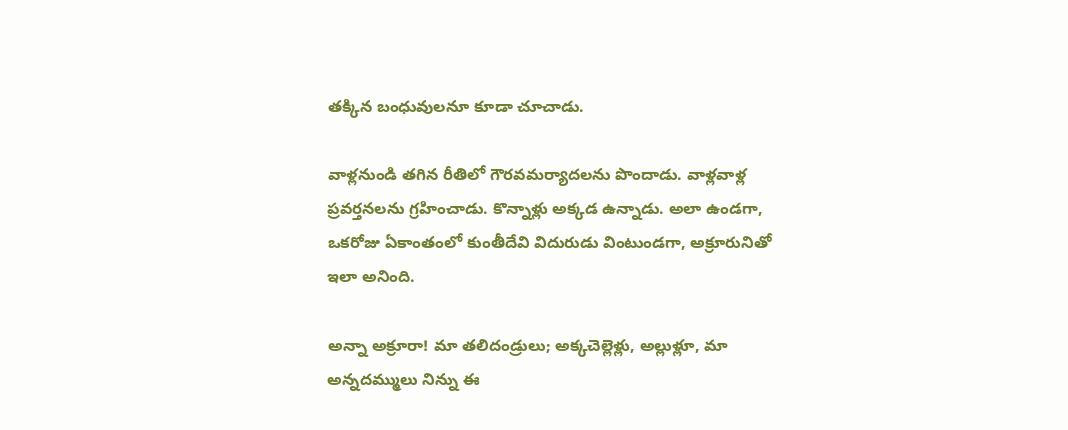తక్కిన బంధువులనూ కూడా చూచాడు.

వాళ్లనుండి తగిన రీతిలో గౌరవమర్యాదలను పొందాడు. వాళ్లవాళ్ల ప్రవర్తనలను గ్రహించాడు. కొన్నాళ్లు అక్కడ ఉన్నాడు. అలా ఉండగా, ఒకరోజు ఏకాంతంలో కుంతీదేవి విదురుడు వింటుండగా, అక్రూరునితో ఇలా అనింది.

అన్నా అక్రూరా! మా తలిదండ్రులు; అక్కచెల్లెళ్లు, అల్లుళ్లూ, మా అన్నదమ్ములు నిన్ను ఈ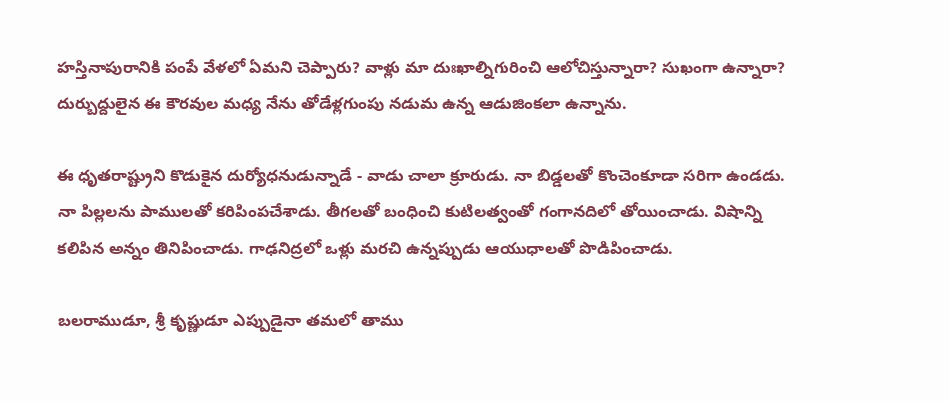హస్తినాపురానికి పంపే వేళలో ఏమని చెప్పారు? వాళ్లు మా దుఃఖాల్నిగురించి ఆలోచిస్తున్నారా? సుఖంగా ఉన్నారా? దుర్బుద్దులైన ఈ కౌరవుల మధ్య నేను తోడేళ్లగుంపు నడుమ ఉన్న ఆడుజింకలా ఉన్నాను.

ఈ ధృతరాష్ట్రుని కొడుకైన దుర్యోధనుడున్నాడే - వాడు చాలా క్రూరుడు. నా బిడ్డలతో కొంచెంకూడా సరిగా ఉండడు. నా పిల్లలను పాములతో కరిపింపచేశాడు. తీగలతో బంధించి కుటిలత్వంతో గంగానదిలో తోయించాడు. విషాన్ని కలిపిన అన్నం తినిపించాడు. గాఢనిద్రలో ఒళ్లు మరచి ఉన్నప్పుడు ఆయుధాలతో పొడిపించాడు.

బలరాముడూ, శ్రీ కృష్ణుడూ ఎప్పుడైనా తమలో తాము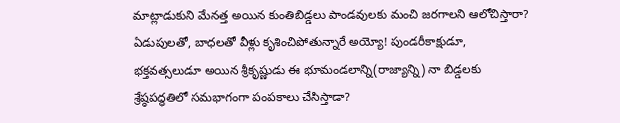మాట్లాడుకుని మేనత్త అయిన కుంతిబిడ్డలు పాండవులకు మంచి జరగాలని ఆలోచిస్తారా? ఏడుపులతో, బాధలతో వీళ్లు కృశించిపోతున్నారే అయ్యో! పుండరీకాక్షుడూ, భక్తవత్సలుడూ అయిన శ్రీకృష్ణుడు ఈ భూమండలాన్ని(రాజ్యాన్ని) నా బిడ్డలకు శ్రేష్ఠపద్ధతిలో సమభాగంగా పంపకాలు చేసిస్తాడా?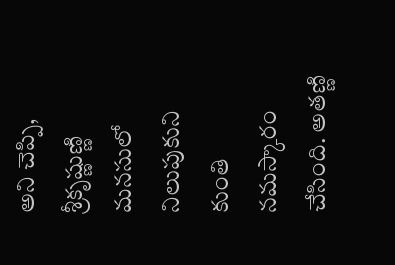అని చెప్పి, శ్రీకృష్ణుణ్ణి మనసులో నిలుపుకుని కుంతి నమస్కారం చేసింది. అతణ్ణి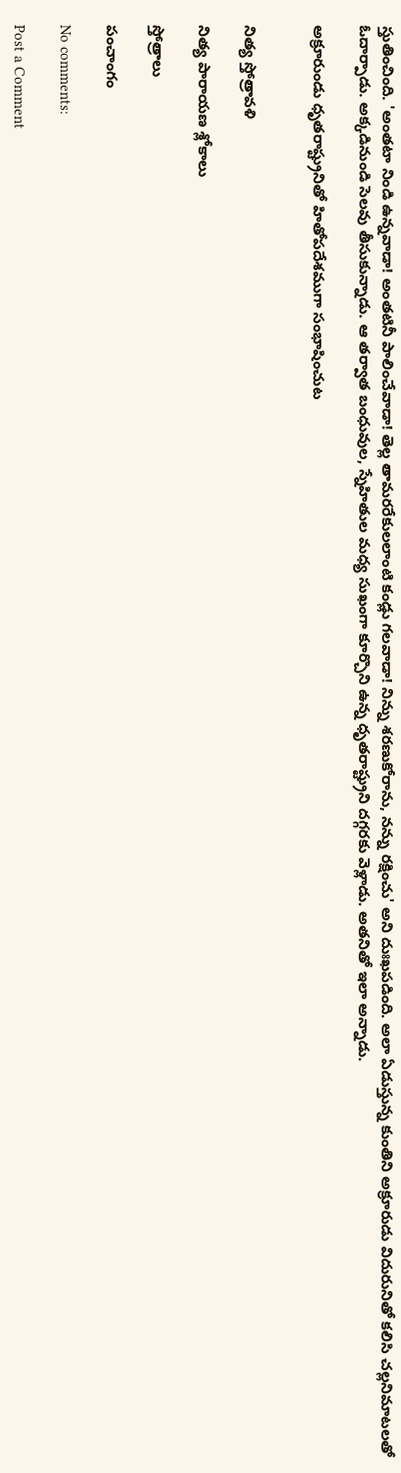స్తుతించింది. 'అంతటా నిండి ఉన్నవాడా! అంతటినీ పాలించేవాడా! తెల్ల తామరరేకులలాంటి కండ్లు గలవాడా! నిన్ను శరణుకోరాను, నన్ను రక్షించు' అని దుఃఖపడింది. అలా ఏడుస్తున్న కుంతిని అక్రూరుడు విదురునితో కలిసి చల్లనిమాటలతో ఓదార్పాడు. అక్కడినుండి సెలవు తీసుకున్నాడు. ఆ తర్వాత బంధువుల, స్నేహితుల మధ్య సుఖంగా కూర్చొని ఉన్న ధృతరాష్ట్రుని దగ్గరకు వెళ్లాడు. అతనితో ఇలా అన్నాడు.

అక్రూరుండు ధృతరాష్ట్రునితో హితోపదేశముగా సంభాషించుట


నిత్య స్తోత్రావళి

నిత్య పారాయణ శ్లోకాలు

స్తోత్రాలు

పంచాంగం

No comments:

Post a Comment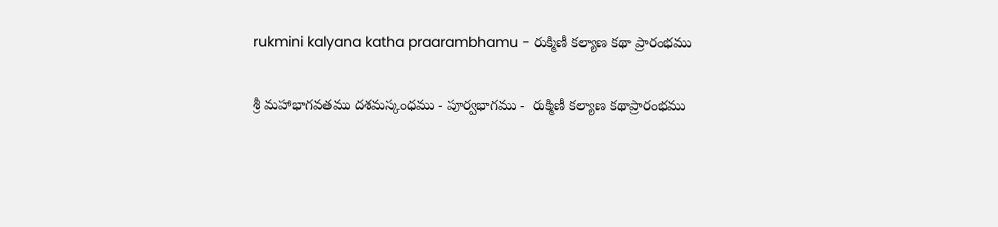rukmini kalyana katha praarambhamu - రుక్మిణీ కల్యాణ కథా ప్రారంభము

శ్రీ మహాభాగవతము దశమస్కంధము - పూర్వభాగము -  రుక్మిణీ కల్యాణ కథాప్రారంభము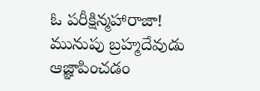ఓ పరీక్షిన్మహారాజా! మునుపు బ్రహ్మదేవుడు ఆజ్ఞాపించడం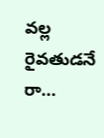వల్ల రైవతుడనే రా...